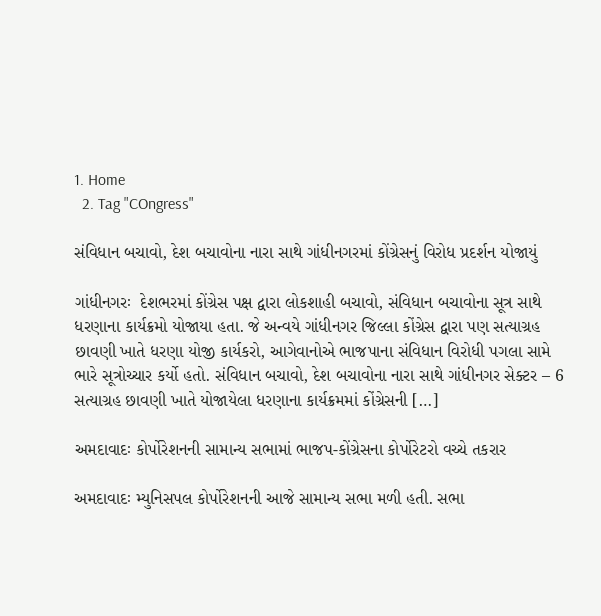1. Home
  2. Tag "COngress"

સંવિધાન બચાવો, દેશ બચાવોના નારા સાથે ગાંધીનગરમાં કોંગ્રેસનું વિરોધ પ્રદર્શન યોજાયું

ગાંધીનગરઃ  દેશભરમાં કોંગ્રેસ પક્ષ દ્વારા લોકશાહી બચાવો, સંવિધાન બચાવોના સૂત્ર સાથે ધરણાના કાર્યક્રમો યોજાયા હતા. જે અન્વયે ગાંધીનગર જિલ્લા કોંગ્રેસ દ્વારા પણ સત્યાગ્રહ છાવણી ખાતે ધરણા યોજી કાર્યકરો, આગેવાનોએ ભાજપાના સંવિધાન વિરોધી પગલા સામે ભારે સૂત્રોચ્ચાર કર્યો હતો. સંવિધાન બચાવો, દેશ બચાવોના નારા સાથે ગાંધીનગર સેક્ટર – 6 સત્યાગ્રહ છાવણી ખાતે યોજાયેલા ધરણાના કાર્યક્રમમાં કોંગ્રેસની […]

અમદાવાદઃ કોર્પોરેશનની સામાન્ય સભામાં ભાજપ-કોંગ્રેસના કોર્પોરેટરો વચ્ચે તકરાર

અમદાવાદઃ મ્યુનિસપલ કોર્પોરેશનની આજે સામાન્ય સભા મળી હતી. સભા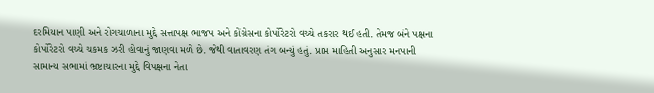દરમિયાન પાણી અને રોગચાળાના મુદ્દે સત્તાપક્ષ ભાજપ અને કોંગ્રેસના કોર્પોરેટરો વચ્ચે તકરાર થઈ હતી. તેમજ બંને પક્ષના કોર્પોરેટરો વચ્ચે ચકમક ઝરી હોવાનું જાણવા મળે છે. જેથી વાતાવરણ તંગ બન્યું હતું. પ્રાપ્ત માહિતી અનુસાર મનપાની સામાન્ય સભામાં ભ્રષ્ટાચારના મુદ્દે વિપક્ષના નેતા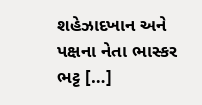શહેઝાદખાન અને પક્ષના નેતા ભાસ્કર ભટ્ટ […]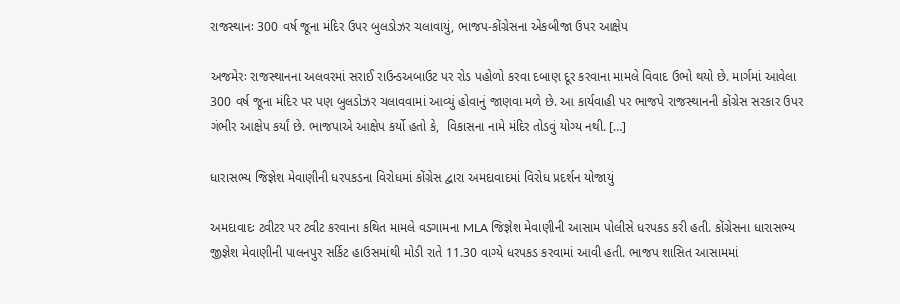રાજસ્થાનઃ 300 વર્ષ જૂના મંદિર ઉપર બુલડોઝર ચલાવાયું, ભાજપ-કોંગ્રેસના એકબીજા ઉપર આક્ષેપ

અજમેરઃ રાજસ્થાનના અલવરમાં સરાઈ રાઉન્ડઅબાઉટ પર રોડ પહોળો કરવા દબાણ દૂર કરવાના મામલે વિવાદ ઉભો થયો છે. માર્ગમાં આવેલા 300 વર્ષ જૂના મંદિર પર પણ બુલડોઝર ચલાવવામાં આવ્યું હોવાનું જાણવા મળે છે. આ કાર્યવાહી પર ભાજપે રાજસ્થાનની કોંગ્રેસ સરકાર ઉપર ગંભીર આક્ષેપ કર્યાં છે. ભાજપાએ આક્ષેપ કર્યો હતો કે,  વિકાસના નામે મંદિર તોડવું યોગ્ય નથી. […]

ધારાસભ્ય જિજ્ઞેશ મેવાણીની ધરપકડના વિરોધમાં કોંગ્રેસ દ્વારા અમદાવાદમાં વિરોધ પ્રદર્શન યોજાયું

અમદાવાદઃ ટ્વીટર પર ટ્વીટ કરવાના કથિત મામલે વડગામના MLA જિજ્ઞેશ મેવાણીની આસામ પોલીસે ધરપકડ કરી હતી. કોંગ્રેસના ધારાસભ્ય જીજ્ઞેશ મેવાણીની પાલનપુર સર્કિટ હાઉસમાંથી મોડી રાતે 11.30 વાગ્યે ધરપકડ કરવામાં આવી હતી. ભાજપ શાસિત આસામમાં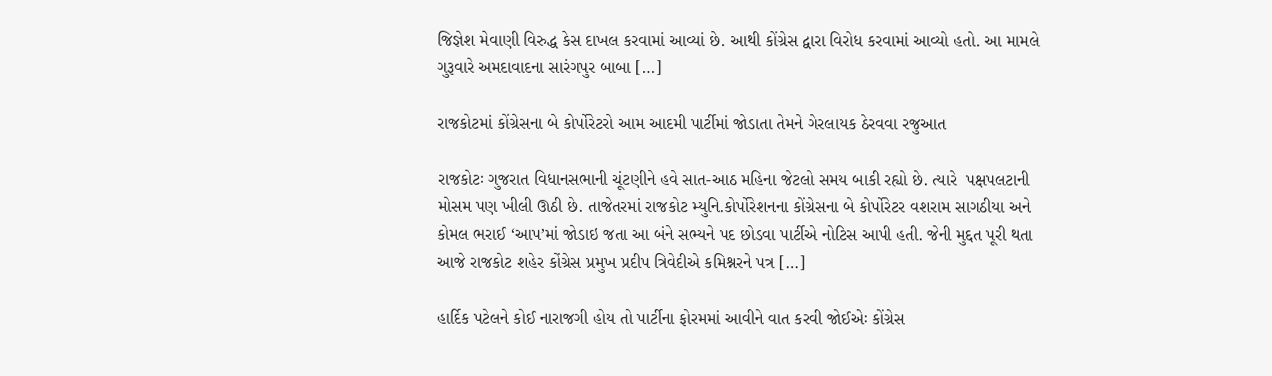જિજ્ઞેશ મેવાણી વિરુદ્ધ કેસ દાખલ કરવામાં આવ્યાં છે. આથી કોંગ્રેસ દ્વારા વિરોધ કરવામાં આવ્યો હતો. આ મામલે ગુરૂવારે અમદાવાદના સારંગપુર બાબા […]

રાજકોટમાં કોંગ્રેસના બે કોર્પોરેટરો આમ આદમી પાર્ટીમાં જોડાતા તેમને ગેરલાયક ઠેરવવા રજુઆત

રાજકોટઃ ગુજરાત વિધાનસભાની ચૂંટણીને હવે સાત-આઠ મહિના જેટલો સમય બાકી રહ્યો છે. ત્યારે  પક્ષપલટાની મોસમ પણ ખીલી ઊઠી છે. તાજેતરમાં રાજકોટ મ્યુનિ.કોર્પોરેશનના કોંગ્રેસના બે કોર્પોરેટર વશરામ સાગઠીયા અને કોમલ ભરાઈ ‘આપ’માં જોડાઇ જતા આ બંને સભ્યને પદ છોડવા પાર્ટીએ નોટિસ આપી હતી. જેની મુદ્દત પૂરી થતા આજે રાજકોટ શહેર કોંગ્રેસ પ્રમુખ પ્રદીપ ત્રિવેદીએ કમિશ્નરને પત્ર […]

હાર્દિક પટેલને કોઈ નારાજગી હોય તો પાર્ટીના ફોરમમાં આવીને વાત કરવી જોઈએઃ કોંગ્રેસ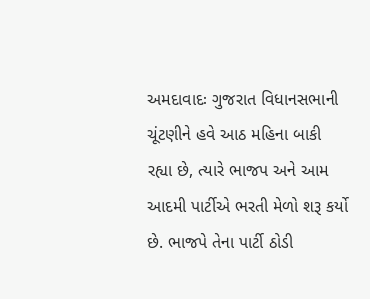અમદાવાદઃ ગુજરાત વિધાનસભાની ચૂંટણીને હવે આઠ મહિના બાકી રહ્યા છે, ત્યારે ભાજપ અને આમ આદમી પાર્ટીએ ભરતી મેળો શરૂ કર્યો છે. ભાજપે તેના પાર્ટી ઠોડી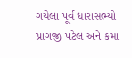ગયેલા પૂર્વ ધારાસભ્યો પ્રાગજી પટેલ અને કમા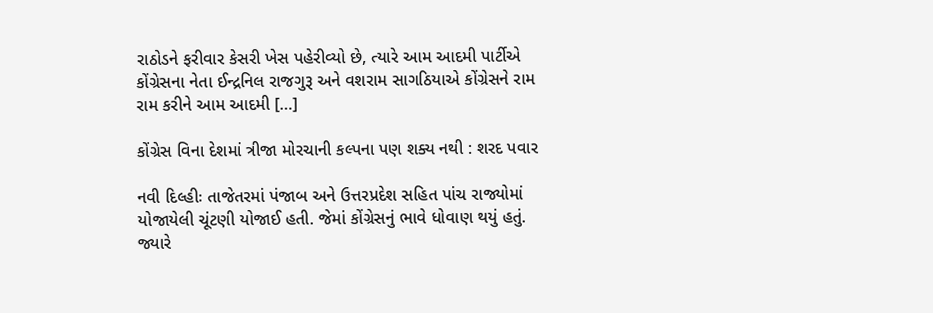રાઠોડને ફરીવાર કેસરી ખેસ પહેરીવ્યો છે, ત્યારે આમ આદમી પાર્ટીએ કોંગ્રેસના નેતા ઈન્દ્રનિલ રાજગુરૂ અને વશરામ સાગઠિયાએ કોંગ્રેસને રામ રામ કરીને આમ આદમી […]

કોંગ્રેસ વિના દેશમાં ત્રીજા મોરચાની કલ્પના પણ શક્ય નથી : શરદ પવાર

નવી દિલ્હીઃ તાજેતરમાં પંજાબ અને ઉત્તરપ્રદેશ સહિત પાંચ રાજ્યોમાં યોજાયેલી ચૂંટણી યોજાઈ હતી. જેમાં કોંગ્રેસનું ભાવે ધોવાણ થયું હતું. જ્યારે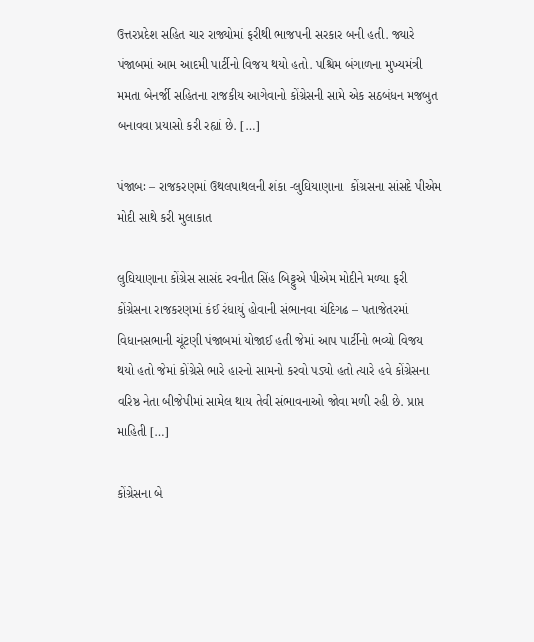ઉત્તરપ્રદેશ સહિત ચાર રાજ્યોમાં ફરીથી ભાજપની સરકાર બની હતી. જ્યારે પંજાબમાં આમ આદમી પાર્ટીનો વિજય થયો હતો. પશ્ચિમ બંગાળના મુખ્યમંત્રી મમતા બેનર્જી સહિતના રાજકીય આગેવાનો કોંગ્રેસની સામે એક સઠબંધન મજબુત બનાવવા પ્રયાસો કરી રહ્યાં છે. […]

પંજાબઃ – રાજકરણમાં ઉથલપાથલની શંકા -લુઘિયાણાના  કોંગ્રસના સાંસદે પીએમ મોદી સાથે કરી મુલાકાત

લુઘિયાણાના કોંગ્રેસ સાસંદ રવનીત સિંહ બિટ્ટુએ પીએમ મોદીને મળ્યા ફરી કોંગ્રેસના રાજકરણમાં કંઈ રંધાયું હોવાની સંભાનવા ચંદિગઢ – પતાજેતરમાં વિધાનસભાની ચૂંટણી પંજાબમાં યોજાઈ હતી જેમાં આપ પાર્ટીનો ભવ્યો વિજય થયો હતો જેમાં કોંગ્રેસે ભારે હારનો સામનો કરવો પડ્યો હતો ત્યારે હવે કોંગ્રેસના વરિષ્ઠ નેતા બીજેપીમાં સામેલ થાય તેવી સંભાવનાઓ જોવા મળી રહી છે. પ્રાપ્ત માહિતી […]

કોંગ્રેસના બે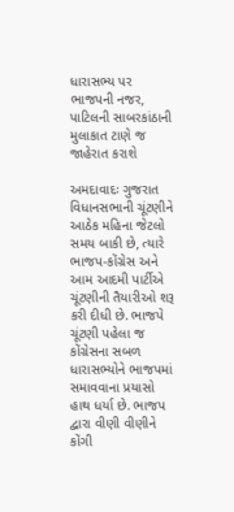ધારાસભ્ય પર ભાજપની નજર, પાટિલની સાબરકાંઠાની મુલાકાત ટાણે જ જાહેરાત કરાશે

અમદાવાદઃ ગુજરાત વિધાનસભાની ચૂંટણીને આઠેક મહિના જેટલો સમય બાકી છે, ત્યારે ભાજપ-કોંગ્રેસ અને આમ આદમી પાર્ટીએ ચૂંટણીની તૈયારીઓ શરૂ કરી દીધી છે. ભાજપે ચૂંટણી પહેલા જ કોંગ્રેસના સબળ ધારાસભ્યોને ભાજપમાં સમાવવાના પ્રયાસો હાથ ધર્યા છે. ભાજપ દ્વારા વીણી વીણીને કોંગી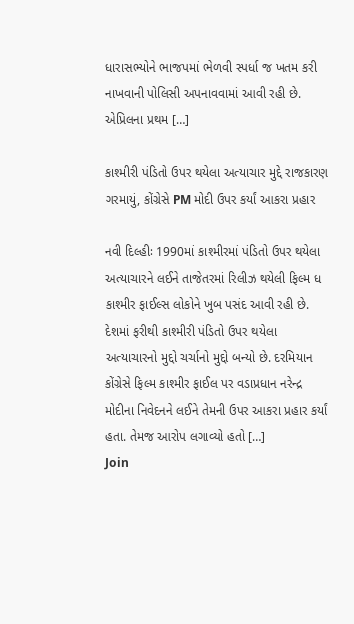ધારાસભ્યોને ભાજપમાં ભેળવી સ્પર્ધા જ ખતમ કરી નાખવાની પોલિસી અપનાવવામાં આવી રહી છે. એપ્રિલના પ્રથમ […]

કાશ્મીરી પંડિતો ઉપર થયેલા અત્યાચાર મુદ્દે રાજકારણ ગરમાયું, કોંગ્રેસે PM મોદી ઉપર કર્યાં આકરા પ્રહાર

નવી દિલ્હીઃ 1990માં કાશ્મીરમાં પંડિતો ઉપર થયેલા અત્યાચારને લઈને તાજેતરમાં રિલીઝ થયેલી ફિલ્મ ધ કાશ્મીર ફાઈલ્સ લોકોને ખુબ પસંદ આવી રહી છે. દેશમાં ફરીથી કાશ્મીરી પંડિતો ઉપર થયેલા અત્યાચારનો મુદ્દો ચર્ચાનો મુદ્દો બન્યો છે. દરમિયાન કોંગ્રેસે ફિલ્મ કાશ્મીર ફાઈલ પર વડાપ્રધાન નરેન્દ્ર મોદીના નિવેદનને લઈને તેમની ઉપર આકરા પ્રહાર કર્યાં હતા. તેમજ આરોપ લગાવ્યો હતો […]
Join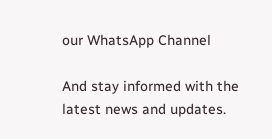our WhatsApp Channel

And stay informed with the latest news and updates.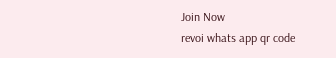Join Now
revoi whats app qr code